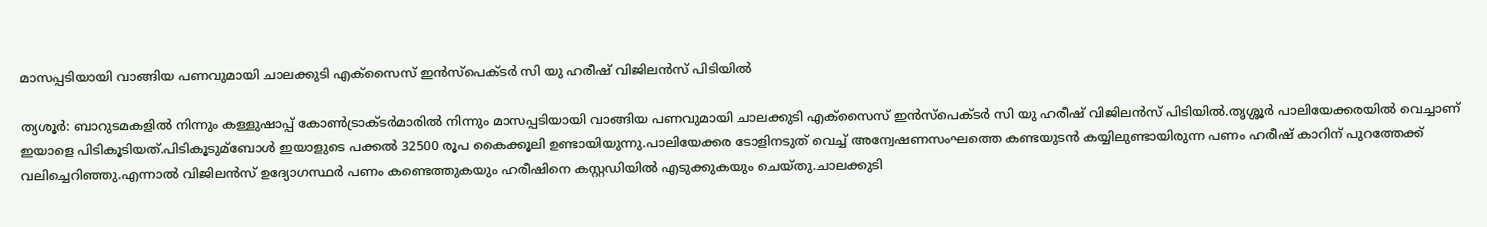മാസപ്പടിയായി വാങ്ങിയ പണവുമായി ചാലക്കുടി എക്സൈസ് ഇൻസ്പെക്ടർ സി യു ഹരീഷ് വിജിലൻസ് പിടിയില്‍

ത്യശൂർ: ബാറുടമകളില്‍ നിന്നും കള്ളുഷാപ്പ് കോണ്‍ട്രാക്ടർമാരില്‍ നിന്നും മാസപ്പടിയായി വാങ്ങിയ പണവുമായി ചാലക്കുടി എക്സൈസ് ഇൻസ്പെക്ടർ സി യു ഹരീഷ് വിജിലൻസ് പിടിയില്‍.തൃശ്ശൂർ പാലിയേക്കരയില്‍ വെച്ചാണ് ഇയാളെ പിടികൂടിയത്.പിടികൂടുമ്ബോള്‍ ഇയാളുടെ പക്കല്‍ 32500 രൂപ കൈക്കൂലി ഉണ്ടായിയുന്നു.പാലിയേക്കര ടോളിനടുത് വെച്ച്‌ അന്വേഷണസംഘത്തെ കണ്ടയുടൻ കയ്യിലുണ്ടായിരുന്ന പണം ഹരീഷ് കാറിന് പുറത്തേക്ക് വലിച്ചെറിഞ്ഞു.എന്നാല്‍ വിജിലൻസ് ഉദ്യോഗസ്ഥർ പണം കണ്ടെത്തുകയും ഹരീഷിനെ കസ്റ്റഡിയില്‍ എടുക്കുകയും ചെയ്തു.ചാലക്കുടി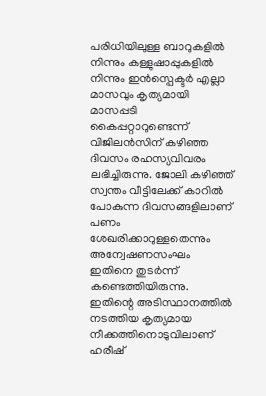പരിധിയിലുള്ള ബാറുകളില്‍ നിന്നും കള്ളുഷാപ്പുകളില്‍ നിന്നും ഇൻസ്പെക്ടർ എല്ലാ മാസവും കൃത്യമായി മാസപ്പടി കൈപ്പറ്റാറുണ്ടെന്ന് വിജിലൻസിന് കഴിഞ്ഞ ദിവസം രഹസ്യവിവരം ലഭിച്ചിരുന്നു. ജോലി കഴിഞ്ഞ് സ്വന്തം വീട്ടിലേക്ക് കാറില്‍ പോകുന്ന ദിവസങ്ങളിലാണ് പണം ശേഖരിക്കാറുള്ളതെന്നും അന്വേഷണസംഘം ഇതിനെ തുടർന്ന് കണ്ടെത്തിയിരുന്നു. ഇതിന്റെ അടിസ്ഥാനത്തില്‍ നടത്തിയ കൃത്യമായ നീക്കത്തിനൊടുവിലാണ് ഹരീഷ്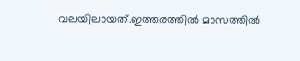വലയിലായത്.ഇത്തരത്തില്‍ മാസത്തില്‍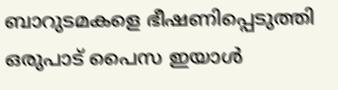ബാറുടമകളെ ഭീഷണിപ്പെടുത്തി ഒരുപാട് പൈസ ഇയാള്‍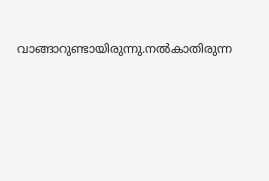വാങ്ങാറുണ്ടായിരുന്നു.നല്‍കാതിരുന്ന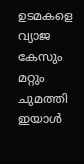ഉടമകളെ വ്യാജ കേസും മറ്റും ചുമത്തി ഇയാള്‍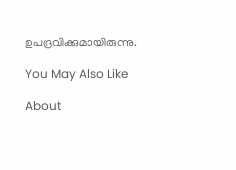ഉപദ്രവിക്കുമായിരുന്നു.

You May Also Like

About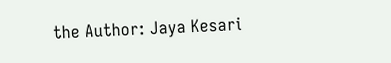the Author: Jaya Kesari